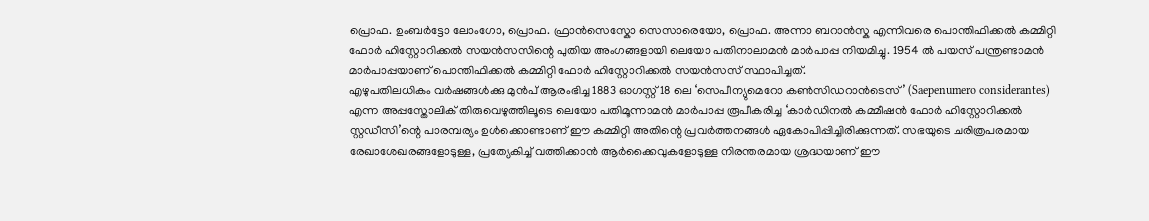പ്രൊഫ. ഉംബർട്ടോ ലോംഗോ, പ്രൊഫ. ഫ്രാൻസെസ്കോ സെസാരെയോ, പ്രൊഫ. അന്നാ ബറാൻസ്ക എന്നിവരെ പൊന്തിഫിക്കൽ കമ്മിറ്റി ഫോർ ഹിസ്റ്റോറിക്കൽ സയൻസസിന്റെ പുതിയ അംഗങ്ങളായി ലെയോ പതിനാലാമൻ മാർപാപ്പ നിയമിച്ചു. 1954 ൽ പയസ് പന്ത്രണ്ടാമൻ മാർപാപ്പയാണ് പൊന്തിഫിക്കൽ കമ്മിറ്റി ഫോർ ഹിസ്റ്റോറിക്കൽ സയൻസസ് സ്ഥാപിച്ചത്.
എഴുപതിലധികം വർഷങ്ങൾക്കു മുൻപ് ആരംഭിച്ച 1883 ഓഗസ്റ്റ് 18 ലെ ‘സെപീന്യുമെറോ കൺസിഡറാൻടെസ്’ (Saepenumero considerantes) എന്ന അപ്പസ്തോലിക് തിരുവെഴുത്തിലൂടെ ലെയോ പതിമൂന്നാമൻ മാർപാപ്പ രൂപീകരിച്ച ‘കാർഡിനൽ കമ്മീഷൻ ഫോർ ഹിസ്റ്റോറിക്കൽ സ്റ്റഡീസി’ന്റെ പാരമ്പര്യം ഉൾക്കൊണ്ടാണ് ഈ കമ്മിറ്റി അതിന്റെ പ്രവർത്തനങ്ങൾ ഏകോപിപ്പിച്ചിരിക്കുന്നത്. സഭയുടെ ചരിത്രപരമായ രേഖാശേഖരങ്ങളോടുള്ള, പ്രത്യേകിച്ച് വത്തിക്കാൻ ആർക്കൈവുകളോടുള്ള നിരന്തരമായ ശ്രദ്ധയാണ് ഈ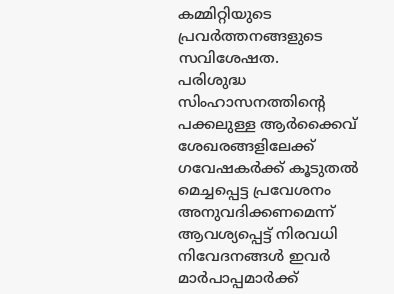കമ്മിറ്റിയുടെ പ്രവർത്തനങ്ങളുടെ സവിശേഷത.
പരിശുദ്ധ സിംഹാസനത്തിന്റെ പക്കലുള്ള ആർക്കൈവ് ശേഖരങ്ങളിലേക്ക് ഗവേഷകർക്ക് കൂടുതൽ മെച്ചപ്പെട്ട പ്രവേശനം അനുവദിക്കണമെന്ന് ആവശ്യപ്പെട്ട് നിരവധി നിവേദനങ്ങൾ ഇവർ മാർപാപ്പമാർക്ക്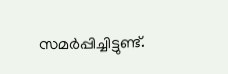സമർപ്പിച്ചിട്ടുണ്ട്.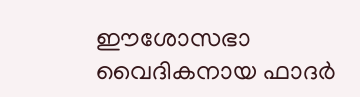ഈശോസഭാ വൈദികനായ ഫാദർ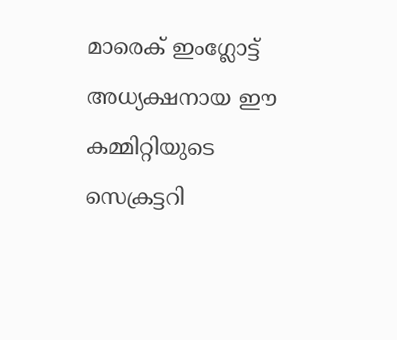മാരെക് ഇംഗ്ലോട്ട് അധ്യക്ഷനായ ഈ കമ്മിറ്റിയുടെ സെക്രട്ടറി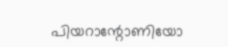പിയറാന്റോണിയോ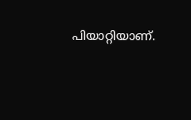പിയാറ്റിയാണ്.